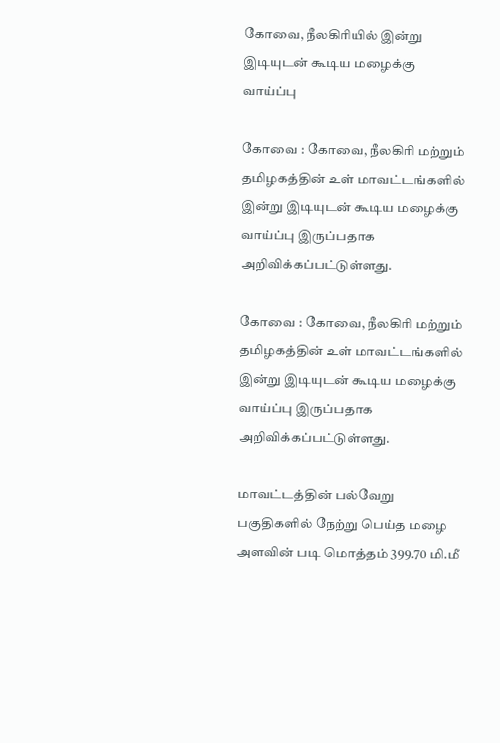கோவை, நீலகிரியில் இன்று இடியுடன் கூடிய மழைக்கு வாய்ப்பு

கோவை : கோவை, நீலகிரி மற்றும் தமிழகத்தின் உள் மாவட்டங்களில் இன்று இடியுடன் கூடிய மழைக்கு வாய்ப்பு இருப்பதாக அறிவிக்கப்பட்டுள்ளது.

கோவை : கோவை, நீலகிரி மற்றும் தமிழகத்தின் உள் மாவட்டங்களில் இன்று இடியுடன் கூடிய மழைக்கு வாய்ப்பு இருப்பதாக அறிவிக்கப்பட்டுள்ளது.

மாவட்டத்தின் பல்வேறு பகுதிகளில் நேற்று பெய்த மழை அளவின் படி மொத்தம் 399.70 மி.மீ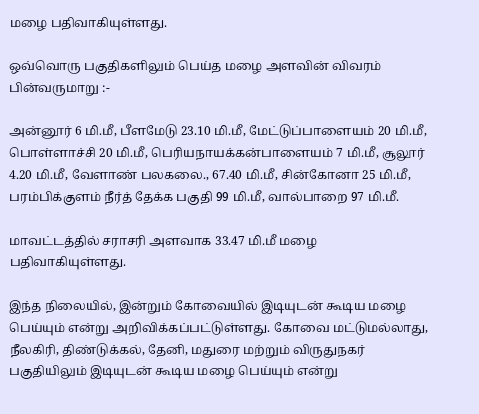மழை பதிவாகியுள்ளது.

ஒவ்வொரு பகுதிகளிலும் பெய்த மழை அளவின் விவரம் பின்வருமாறு :-

அன்னூர் 6 மி.மீ, பீளமேடு 23.10 மி.மீ, மேட்டுப்பாளையம் 20 மி.மீ, பொள்ளாச்சி 20 மி.மீ, பெரியநாயக்கன்பாளையம் 7 மி.மீ, சூலூர் 4.20 மி.மீ, வேளாண் பலகலை., 67.40 மி.மீ, சின்கோனா 25 மி.மீ, பரம்பிக்குளம் நீர்த் தேக்க பகுதி 99 மி.மீ, வால்பாறை 97 மி.மீ.

மாவட்டத்தில் சராசரி அளவாக 33.47 மி.மீ மழை பதிவாகியுள்ளது.

இந்த நிலையில், இன்றும் கோவையில் இடியுடன் கூடிய மழை பெய்யும் என்று அறிவிக்கப்பட்டுள்ளது. கோவை மட்டுமல்லாது, நீலகிரி, திண்டுக்கல், தேனி, மதுரை மற்றும் விருதுநகர் பகுதியிலும் இடியுடன் கூடிய மழை பெய்யும் என்று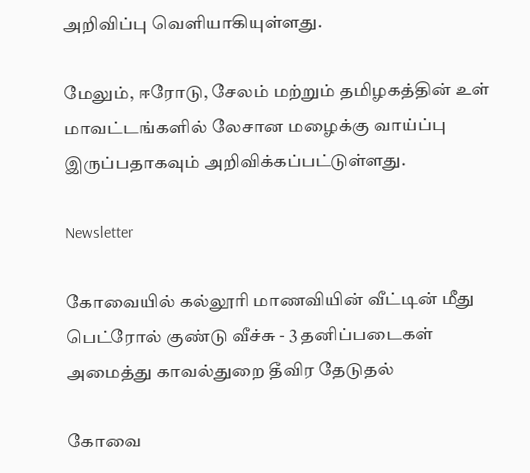அறிவிப்பு வெளியாகியுள்ளது.

மேலும், ஈரோடு, சேலம் மற்றும் தமிழகத்தின் உள் மாவட்டங்களில் லேசான மழைக்கு வாய்ப்பு இருப்பதாகவும் அறிவிக்கப்பட்டுள்ளது.

Newsletter

கோவையில் கல்லூரி மாணவியின் வீட்டின் மீது பெட்ரோல் குண்டு வீச்சு - 3 தனிப்படைகள் அமைத்து காவல்துறை தீவிர தேடுதல்

கோவை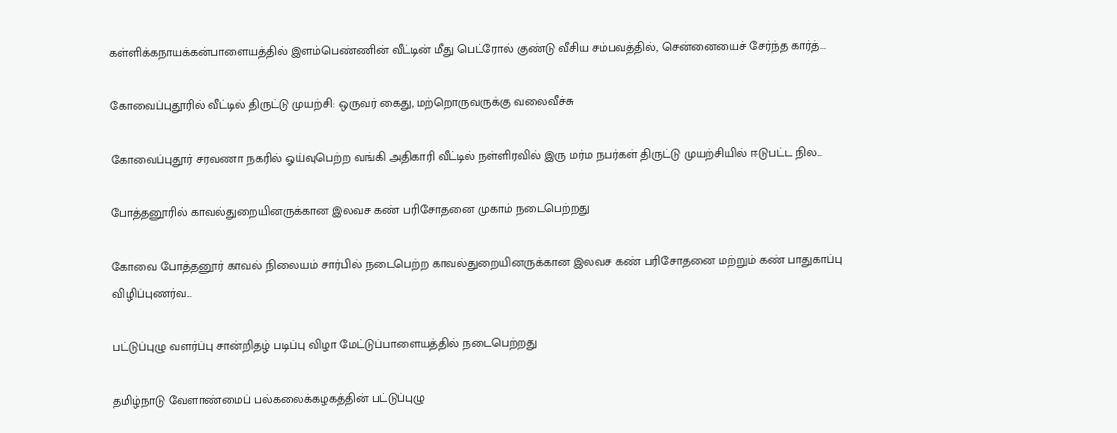கள்ளிக்கநாயக்கன்பாளையத்தில் இளம்பெண்ணின் வீட்டின் மீது பெட்ரோல் குண்டு வீசிய சம்பவத்தில், சென்னையைச் சேர்ந்த கார்த்...

கோவைப்புதூரில் வீட்டில் திருட்டு முயற்சி: ஒருவர் கைது, மற்றொருவருக்கு வலைவீச்சு

கோவைப்புதூர் சரவணா நகரில் ஓய்வுபெற்ற வங்கி அதிகாரி வீட்டில் நள்ளிரவில் இரு மர்ம நபர்கள் திருட்டு முயற்சியில் ஈடுபட்ட நில...

போத்தனூரில் காவல்துறையினருக்கான இலவச கண் பரிசோதனை முகாம் நடைபெற்றது

கோவை போத்தனூர் காவல் நிலையம் சார்பில் நடைபெற்ற காவல்துறையினருக்கான இலவச கண் பரிசோதனை மற்றும் கண் பாதுகாப்பு விழிப்புணர்வ...

பட்டுப்புழு வளர்ப்பு சான்றிதழ் படிப்பு விழா மேட்டுப்பாளையத்தில் நடைபெற்றது

தமிழ்நாடு வேளாண்மைப் பல்கலைக்கழகத்தின் பட்டுப்புழு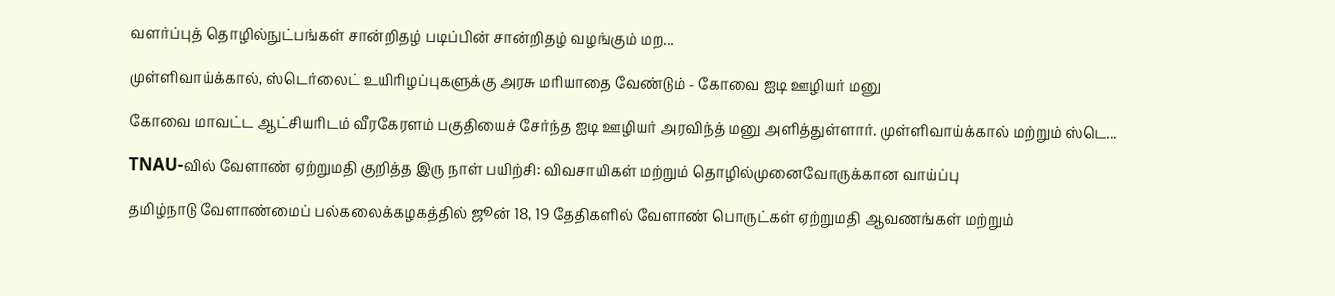வளர்ப்புத் தொழில்நுட்பங்கள் சான்றிதழ் படிப்பின் சான்றிதழ் வழங்கும் மற...

முள்ளிவாய்க்கால், ஸ்டெர்லைட் உயிரிழப்புகளுக்கு அரசு மரியாதை வேண்டும் - கோவை ஐடி ஊழியர் மனு

கோவை மாவட்ட ஆட்சியரிடம் வீரகேரளம் பகுதியைச் சேர்ந்த ஐடி ஊழியர் அரவிந்த் மனு அளித்துள்ளார். முள்ளிவாய்க்கால் மற்றும் ஸ்டெ...

TNAU-வில் வேளாண் ஏற்றுமதி குறித்த இரு நாள் பயிற்சி: விவசாயிகள் மற்றும் தொழில்முனைவோருக்கான வாய்ப்பு

தமிழ்நாடு வேளாண்மைப் பல்கலைக்கழகத்தில் ஜூன் 18, 19 தேதிகளில் வேளாண் பொருட்கள் ஏற்றுமதி ஆவணங்கள் மற்றும்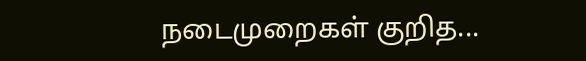நடைமுறைகள் குறித...